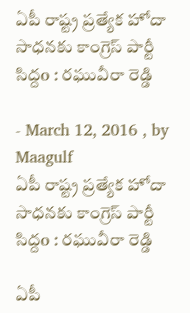ఏపీ రాష్ట్ర ప్రత్యేక హోదా సాధనకు కాంగ్రెస్ పార్టీ సిద్దo : రఘువీరా రెడ్డి

- March 12, 2016 , by Maagulf
ఏపీ రాష్ట్ర ప్రత్యేక హోదా సాధనకు కాంగ్రెస్ పార్టీ సిద్దo : రఘువీరా రెడ్డి

ఏపీ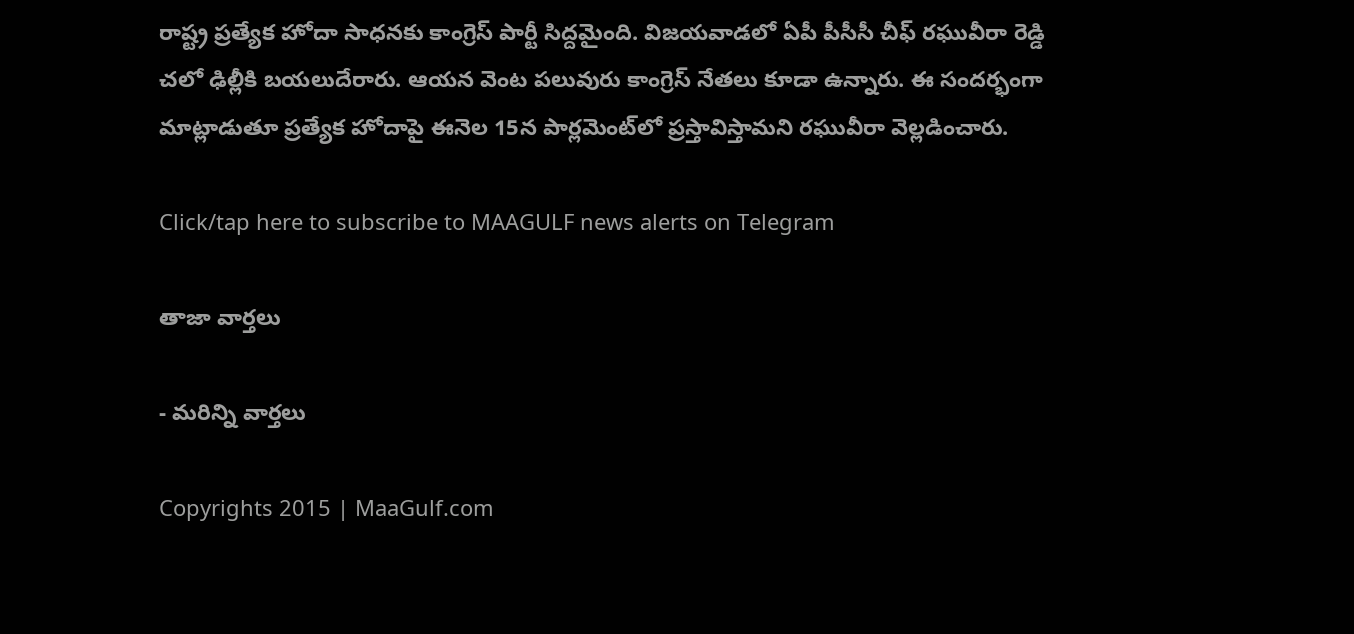రాష్ట్ర ప్రత్యేక హోదా సాధనకు కాంగ్రెస్ పార్టీ సిద్దమైంది. విజయవాడలో ఏపీ పీసీసీ చీఫ్ రఘువీరా రెడ్డి చలో ఢిల్లీకి బయలుదేరారు. ఆయన వెంట పలువురు కాంగ్రెస్‌ నేతలు కూడా ఉన్నారు. ఈ సందర్భంగా మాట్లాడుతూ ప్రత్యేక హోదాపై ఈనెల 15న పార్లమెంట్‌లో ప్రస్తావిస్తామని రఘువీరా వెల్లడించారు.

Click/tap here to subscribe to MAAGULF news alerts on Telegram

తాజా వార్తలు

- మరిన్ని వార్తలు

Copyrights 2015 | MaaGulf.com